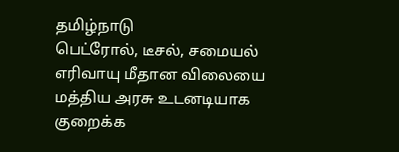தமிழ்நாடு
பெட்ரோல், டீசல், சமையல் எரிவாயு மீதான விலையை மத்திய அரசு உடனடியாக குறைக்க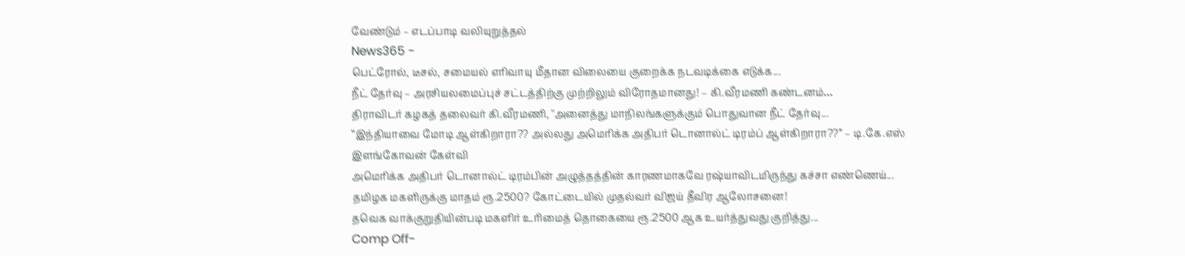வேண்டும் – எடப்பாடி வலியுறுத்தல்
News365 -
பெட்ரோல், டீசல், சமையல் எரிவாயு மீதான விலையை குறைக்க நடவடிக்கை எடுக்க...
நீட் தேர்வு – அரசியலமைப்புச் சட்டத்திற்கு முற்றிலும் விரோதமானது! – கி.வீரமணி கண்டனம்…
திராவிடர் கழகத் தலைவர் கி.வீரமணி, "அனைத்து மாநிலங்களுக்கும் பொதுவான நீட் தேர்வு...
“இந்தியாவை மோடி ஆள்கிறாரா?? அல்லது அமெரிக்க அதிபர் டொனால்ட் டிரம்ப் ஆள்கிறாரா??” – டி.கே.எஸ் இளங்கோவன் கேள்வி
அமெரிக்க அதிபர் டொனால்ட் டிரம்பின் அழுத்தத்தின் காரணமாகவே ரஷ்யாவிடமிருந்து கச்சா எண்ணெய்...
தமிழக மகளிருக்கு மாதம் ரூ.2500? கோட்டையில் முதல்வர் விஜய் தீவிர ஆலோசனை!
தவெக வாக்குறுதியின்படி மகளிர் உரிமைத் தொகையை ரூ.2500 ஆக உயர்த்துவது குறித்து...
Comp Off-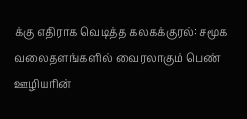க்கு எதிராக வெடித்த கலகக்குரல்: சமூக வலைதளங்களில் வைரலாகும் பெண் ஊழியரின்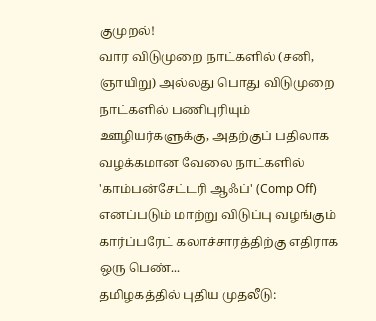குமுறல்!
வார விடுமுறை நாட்களில் (சனி, ஞாயிறு) அல்லது பொது விடுமுறை நாட்களில் பணிபுரியும் ஊழியர்களுக்கு, அதற்குப் பதிலாக வழக்கமான வேலை நாட்களில் 'காம்பன்சேட்டரி ஆஃப்' (Comp Off) எனப்படும் மாற்று விடுப்பு வழங்கும் கார்ப்பரேட் கலாச்சாரத்திற்கு எதிராக ஒரு பெண்...
தமிழகத்தில் புதிய முதலீடு: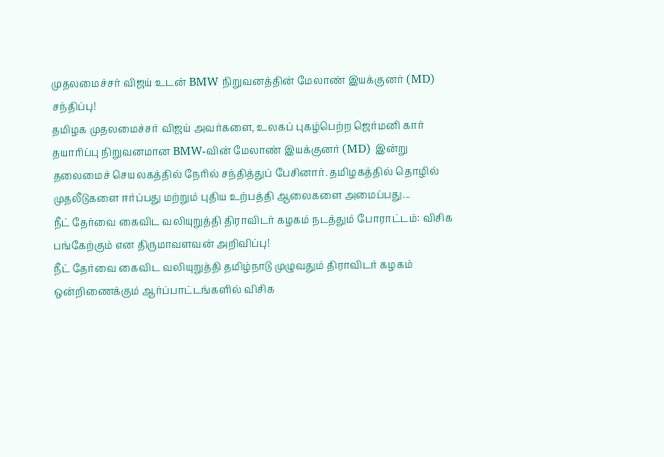முதலமைச்சர் விஜய் உடன் BMW நிறுவனத்தின் மேலாண் இயக்குனர் (MD) சந்திப்பு!
தமிழக முதலமைச்சர் விஜய் அவர்களை, உலகப் புகழ்பெற்ற ஜெர்மனி கார் தயாரிப்பு நிறுவனமான BMW-வின் மேலாண் இயக்குனர் (MD) இன்று தலைமைச் செயலகத்தில் நேரில் சந்தித்துப் பேசினார். தமிழகத்தில் தொழில் முதலீடுகளை ஈர்ப்பது மற்றும் புதிய உற்பத்தி ஆலைகளை அமைப்பது...
நீட் தேர்வை கைவிட வலியுறுத்தி திராவிடர் கழகம் நடத்தும் போராட்டம்: விசிக பங்கேற்கும் என திருமாவளவன் அறிவிப்பு!
நீட் தேர்வை கைவிட வலியுறுத்தி தமிழ்நாடு முழுவதும் திராவிடர் கழகம் ஒன்றிணைக்கும் ஆர்ப்பாட்டங்களில் விசிக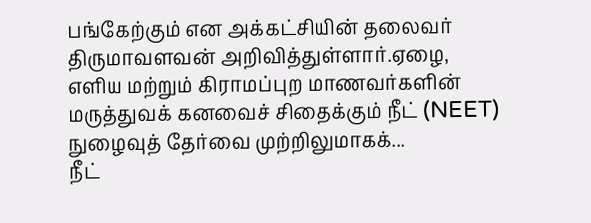பங்கேற்கும் என அக்கட்சியின் தலைவர் திருமாவளவன் அறிவித்துள்ளார்.ஏழை, எளிய மற்றும் கிராமப்புற மாணவர்களின் மருத்துவக் கனவைச் சிதைக்கும் நீட் (NEET) நுழைவுத் தேர்வை முற்றிலுமாகக்...
நீட்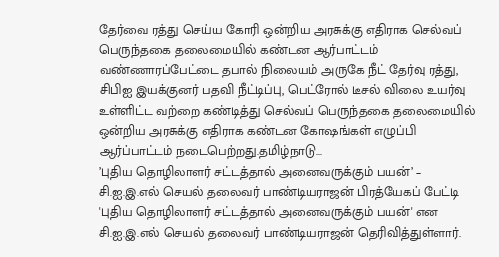தேர்வை ரத்து செய்ய கோரி ஒன்றிய அரசுக்கு எதிராக செல்வப் பெருந்தகை தலைமையில் கண்டன ஆர்பாட்டம்
வண்ணாரப்பேட்டை தபால் நிலையம் அருகே நீட் தேர்வு ரத்து, சிபிஐ இயக்குனர் பதவி நீட்டிப்பு, பெட்ரோல் டீசல் விலை உயர்வு உள்ளிட்ட வற்றை கண்டித்து செல்வப் பெருந்தகை தலைமையில் ஒன்றிய அரசுக்கு எதிராக கண்டன கோஷங்கள் எழுப்பி ஆர்ப்பாட்டம் நடைபெற்றது.தமிழ்நாடு...
’புதிய தொழிலாளர் சட்டத்தால் அனைவருக்கும் பயன்’ – சி.ஐ.இ.எல் செயல் தலைவர் பாண்டியராஜன் பிரத்யேகப் பேட்டி
'புதிய தொழிலாளர் சட்டத்தால் அனைவருக்கும் பயன்' என சி.ஐ.இ.எல் செயல் தலைவர் பாண்டியராஜன் தெரிவித்துள்ளார்.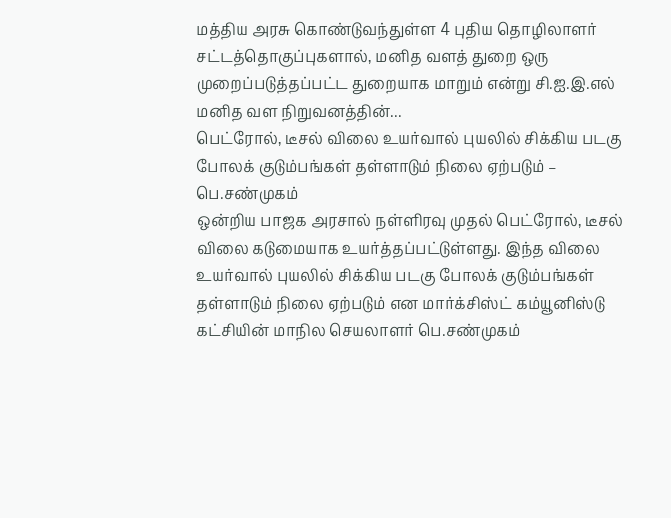மத்திய அரசு கொண்டுவந்துள்ள 4 புதிய தொழிலாளர் சட்டத்தொகுப்புகளால், மனித வளத் துறை ஒரு முறைப்படுத்தப்பட்ட துறையாக மாறும் என்று சி.ஐ.இ.எல் மனித வள நிறுவனத்தின்...
பெட்ரோல், டீசல் விலை உயர்வால் புயலில் சிக்கிய படகு போலக் குடும்பங்கள் தள்ளாடும் நிலை ஏற்படும் – பெ.சண்முகம்
ஒன்றிய பாஜக அரசால் நள்ளிரவு முதல் பெட்ரோல், டீசல் விலை கடுமையாக உயர்த்தப்பட்டுள்ளது. இந்த விலை உயர்வால் புயலில் சிக்கிய படகு போலக் குடும்பங்கள் தள்ளாடும் நிலை ஏற்படும் என மார்க்சிஸ்ட் கம்யூனிஸ்டு கட்சியின் மாநில செயலாளர் பெ.சண்முகம்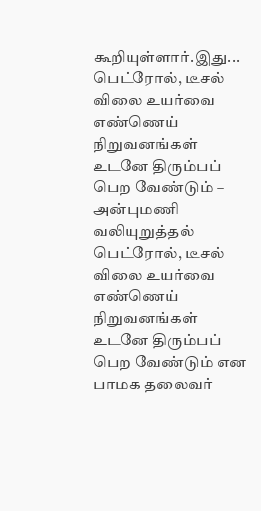கூறியுள்ளார்.இது...
பெட்ரோல், டீசல் விலை உயர்வை எண்ணெய் நிறுவனங்கள் உடனே திரும்பப் பெற வேண்டும் – அன்புமணி வலியுறுத்தல்
பெட்ரோல், டீசல் விலை உயர்வை எண்ணெய் நிறுவனங்கள் உடனே திரும்பப் பெற வேண்டும் என பாமக தலைவர்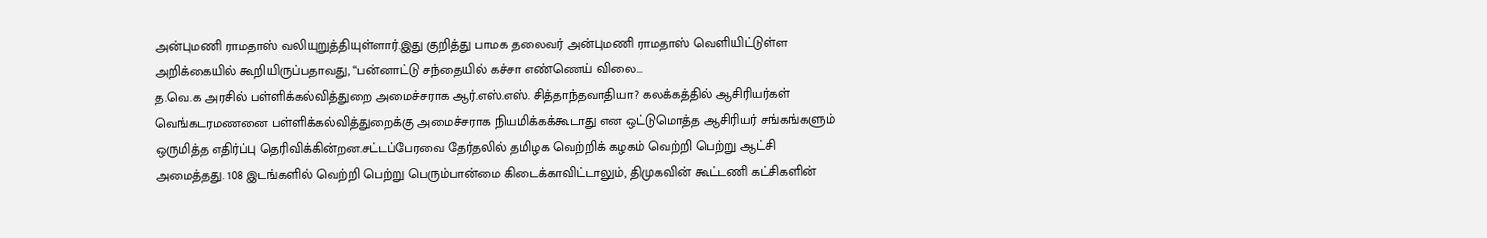அன்புமணி ராமதாஸ் வலியுறுத்தியுள்ளார்.இது குறித்து பாமக தலைவர் அன்புமணி ராமதாஸ் வெளியிட்டுள்ள அறிக்கையில் கூறியிருப்பதாவது, “பன்னாட்டு சந்தையில் கச்சா எண்ணெய் விலை...
த.வெ.க அரசில் பள்ளிக்கல்வித்துறை அமைச்சராக ஆர்.எஸ்.எஸ். சித்தாந்தவாதியா? கலக்கத்தில் ஆசிரியர்கள்
வெங்கடரமணனை பள்ளிக்கல்வித்துறைக்கு அமைச்சராக நியமிக்கக்கூடாது என ஒட்டுமொத்த ஆசிரியர் சங்கங்களும் ஒருமித்த எதிர்ப்பு தெரிவிக்கின்றன.சட்டப்பேரவை தேர்தலில் தமிழக வெற்றிக் கழகம் வெற்றி பெற்று ஆட்சி அமைத்தது. 108 இடங்களில் வெற்றி பெற்று பெரும்பான்மை கிடைக்காவிட்டாலும், திமுகவின் கூட்டணி கட்சிகளின்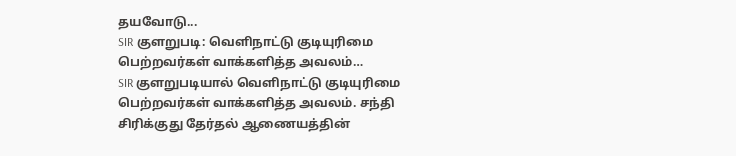தயவோடு...
SIR குளறுபடி: வெளிநாட்டு குடியுரிமை பெற்றவர்கள் வாக்களித்த அவலம்…
SIR குளறுபடியால் வெளிநாட்டு குடியுரிமை பெற்றவர்கள் வாக்களித்த அவலம். சந்தி சிரிக்குது தேர்தல் ஆணையத்தின்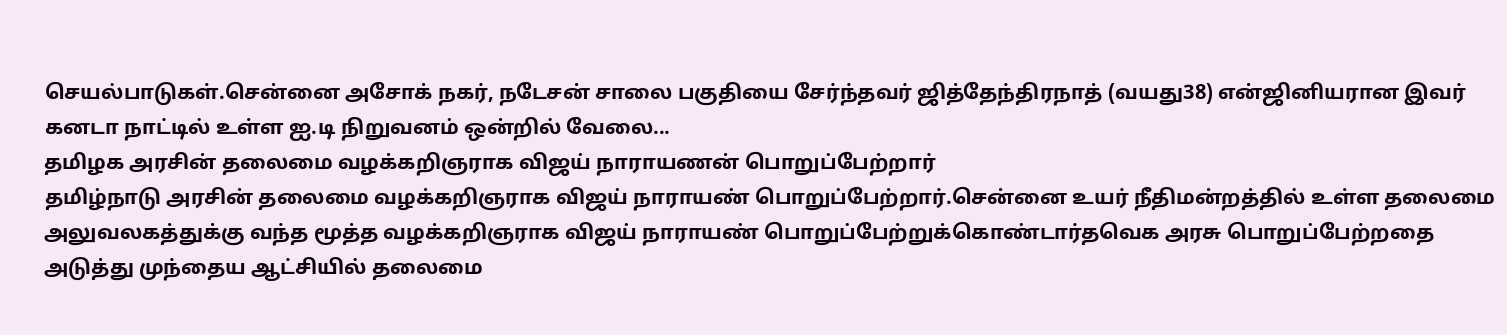செயல்பாடுகள்.சென்னை அசோக் நகர், நடேசன் சாலை பகுதியை சேர்ந்தவர் ஜித்தேந்திரநாத் (வயது38) என்ஜினியரான இவர் கனடா நாட்டில் உள்ள ஐ.டி நிறுவனம் ஒன்றில் வேலை...
தமிழக அரசின் தலைமை வழக்கறிஞராக விஜய் நாராயணன் பொறுப்பேற்றார்
தமிழ்நாடு அரசின் தலைமை வழக்கறிஞராக விஜய் நாராயண் பொறுப்பேற்றார்.சென்னை உயர் நீதிமன்றத்தில் உள்ள தலைமை அலுவலகத்துக்கு வந்த மூத்த வழக்கறிஞராக விஜய் நாராயண் பொறுப்பேற்றுக்கொண்டார்தவெக அரசு பொறுப்பேற்றதை அடுத்து முந்தைய ஆட்சியில் தலைமை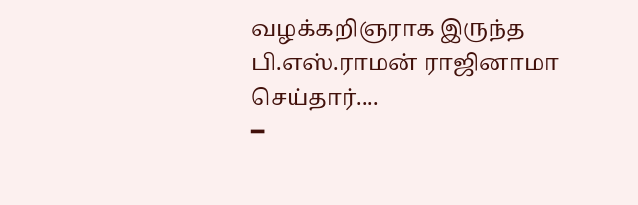வழக்கறிஞராக இருந்த பி.எஸ்.ராமன் ராஜினாமா செய்தார்....
━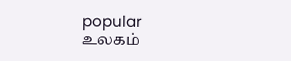popular
உலகம்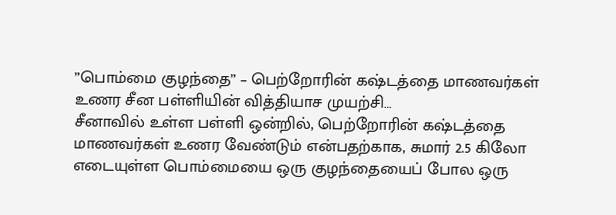”பொம்மை குழந்தை” – பெற்றோரின் கஷ்டத்தை மாணவர்கள் உணர சீன பள்ளியின் வித்தியாச முயற்சி…
சீனாவில் உள்ள பள்ளி ஒன்றில், பெற்றோரின் கஷ்டத்தை மாணவர்கள் உணர வேண்டும் என்பதற்காக, சுமார் 2.5 கிலோ எடையுள்ள பொம்மையை ஒரு குழந்தையைப் போல ஒரு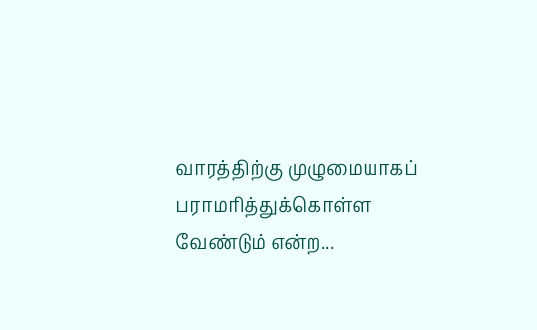வாரத்திற்கு முழுமையாகப் பராமரித்துக்கொள்ள வேண்டும் என்ற...